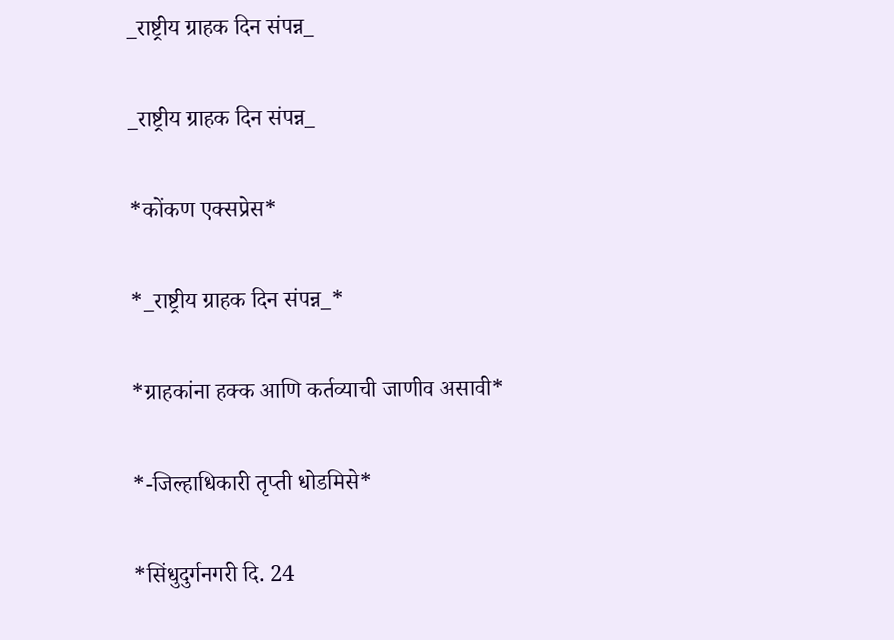_राष्ट्रीय ग्राहक दिन संपन्न_

_राष्ट्रीय ग्राहक दिन संपन्न_

*कोंकण एक्सप्रेस*

*_राष्ट्रीय ग्राहक दिन संपन्न_*

*ग्राहकांना हक्क आणि कर्तव्याची जाणीव असावी*

*-जिल्हाधिकारी तृप्ती धोडमिसे*

*सिंधुदुर्गनगरी दि. 24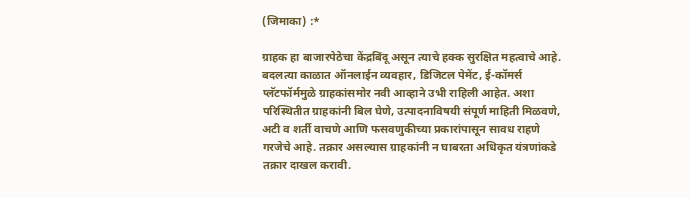(जिमाका) :*

ग्राहक हा बाजारपेठेचा केंद्रबिंदू असून त्याचे हक्क सुरक्षित महत्वाचे आहे. बदलत्या काळात ऑनलाईन व्यवहार, डिजिटल पेमेंट, ई-कॉमर्स प्लॅटफॉर्ममुळे ग्राहकांसमोर नवी आव्हाने उभी राहिली आहेत. अशा परिस्थितीत ग्राहकांनी बिल घेणे, उत्पादनाविषयी संपूर्ण माहिती मिळवणे, अटी व शर्ती वाचणे आणि फसवणुकीच्या प्रकारांपासून सावध राहणे गरजेचे आहे. तक्रार असल्यास ग्राहकांनी न घाबरता अधिकृत यंत्रणांकडे तक्रार दाखल करावी.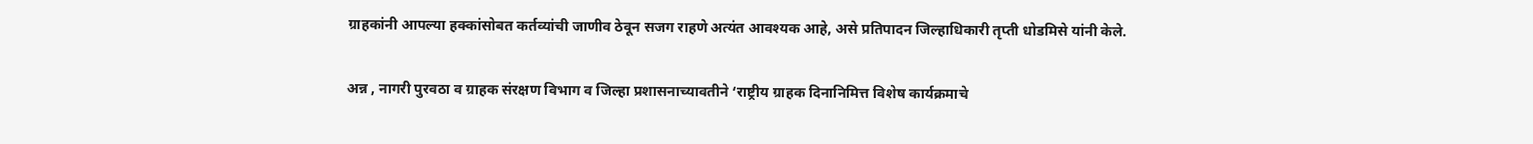ग्राहकांनी आपल्या हक्कांसोबत कर्तव्यांची जाणीव ठेवून सजग राहणे अत्यंत आवश्यक आहे, असे प्रतिपादन जिल्हाधिकारी तृप्ती धोडमिसे यांनी केले.

अन्न , नागरी पुरवठा व ग्राहक संरक्षण विभाग व जिल्हा प्रशासनाच्यावतीने ‘राष्ट्रीय ग्राहक दिनानिमित्त विशेष कार्यक्रमाचे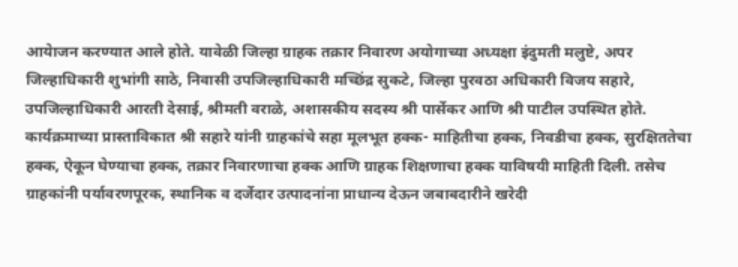आयेाजन करण्यात आले होते. यावेळी जिल्हा ग्राहक तक्रार निवारण अयोगाच्या अध्यक्षा इंदुमती मलुष्टे, अपर जिल्हाधिकारी शुभांगी साठे, निवासी उपजिल्हाधिकारी मच्छिंद्र सुकटे, जिल्हा पुरवठा अधिकारी विजय सहारे, उपजिल्हाधिकारी आरती देसाई, श्रीमती वराळे, अशासकीय सदस्य श्री पार्सेकर आणि श्री पाटील उपस्थित होते.
कार्यक्रमाच्या प्रास्ताविकात श्री सहारे यांनी ग्राहकांचे सहा मूलभूत हक्क- माहितीचा हक्क, निवडीचा हक्क, सुरक्षिततेचा हक्क, ऐकून घेण्याचा हक्क, तक्रार निवारणाचा हक्क आणि ग्राहक शिक्षणाचा हक्क याविषयी माहिती दिली. तसेच ग्राहकांनी पर्यावरणपूरक, स्थानिक व दर्जेदार उत्पादनांना प्राधान्य देऊन जबाबदारीने खरेदी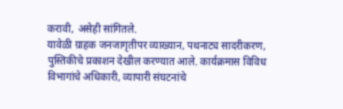करावी, असेही सांगितले.
यावेळी ग्राहक जनजागृतीपर व्याख्यान, पथनाट्य सादरीकरण, पुस्तिकीचे प्रकाशन देखील करण्यात आले. कार्यक्रमास विविध विभागांचे अधिकारी, व्यापारी संघटनांचे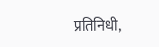प्रतिनिधी,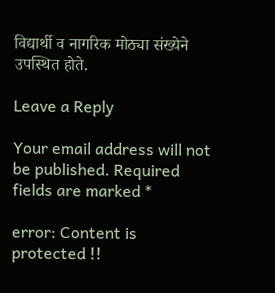विद्यार्थी व नागरिक मोठ्या संख्येने उपस्थित होते.

Leave a Reply

Your email address will not be published. Required fields are marked *

error: Content is protected !!